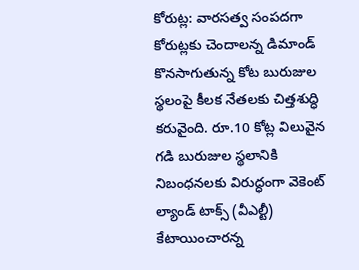కోరుట్ల: వారసత్వ సంపదగా కోరుట్లకు చెందాలన్న డిమాండ్ కొనసాగుతున్న కోట బురుజుల స్థలంపై కీలక నేతలకు చిత్తశుద్ధి కరువైంది. రూ.10 కోట్ల విలువైన గడి బురుజుల స్థలానికి నిబంధనలకు విరుద్ధంగా వెకెంట్ ల్యాండ్ టాక్స్ (వీఎల్టీ) కేటాయించారన్న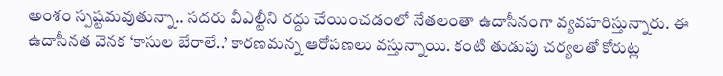అంశం స్పష్టమవుతున్నా.. సదరు వీఎల్టీని రద్దు చేయించడంలో నేతలంతా ఉదాసీనంగా వ్యవహరిస్తున్నారు. ఈ ఉదాసీనత వెనక ‘కాసుల బేరాలే..’ కారణమన్న ఆరోపణలు వస్తున్నాయి. కంటి తుడుపు చర్యలతో కోరుట్ల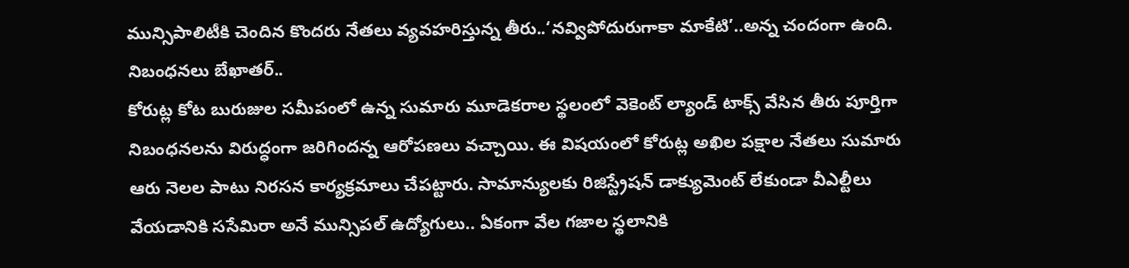మున్సిపాలిటీకి చెందిన కొందరు నేతలు వ్యవహరిస్తున్న తీరు..‘నవ్విపోదురుగాకా మాకేటి’..అన్న చందంగా ఉంది.
నిబంధనలు బేఖాతర్..
కోరుట్ల కోట బురుజుల సమీపంలో ఉన్న సుమారు మూడెకరాల స్థలంలో వెకెంట్ ల్యాండ్ టాక్స్ వేసిన తీరు పూర్తిగా నిబంధనలను విరుద్ధంగా జరిగిందన్న ఆరోపణలు వచ్చాయి. ఈ విషయంలో కోరుట్ల అఖిల పక్షాల నేతలు సుమారు ఆరు నెలల పాటు నిరసన కార్యక్రమాలు చేపట్టారు. సామాన్యులకు రిజిస్ట్రేషన్ డాక్యుమెంట్ లేకుండా వీఎల్టీలు వేయడానికి ససేమిరా అనే మున్సిపల్ ఉద్యోగులు.. ఏకంగా వేల గజాల స్థలానికి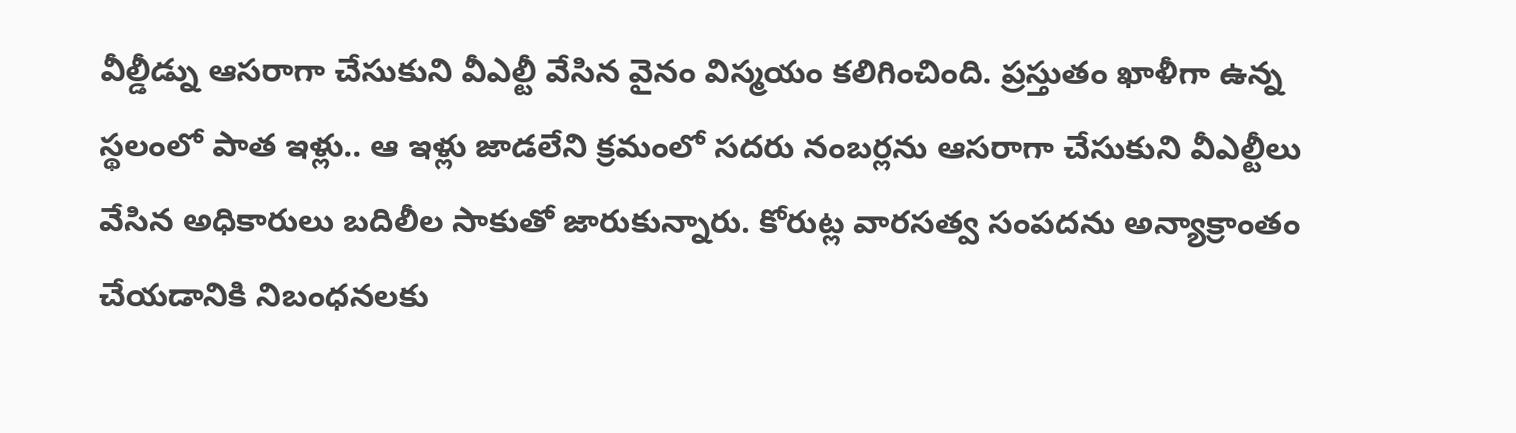వీల్డీడ్ను ఆసరాగా చేసుకుని వీఎల్టీ వేసిన వైనం విస్మయం కలిగించింది. ప్రస్తుతం ఖాళీగా ఉన్న స్థలంలో పాత ఇళ్లు.. ఆ ఇళ్లు జాడలేని క్రమంలో సదరు నంబర్లను ఆసరాగా చేసుకుని వీఎల్టీలు వేసిన అధికారులు బదిలీల సాకుతో జారుకున్నారు. కోరుట్ల వారసత్వ సంపదను అన్యాక్రాంతం చేయడానికి నిబంధనలకు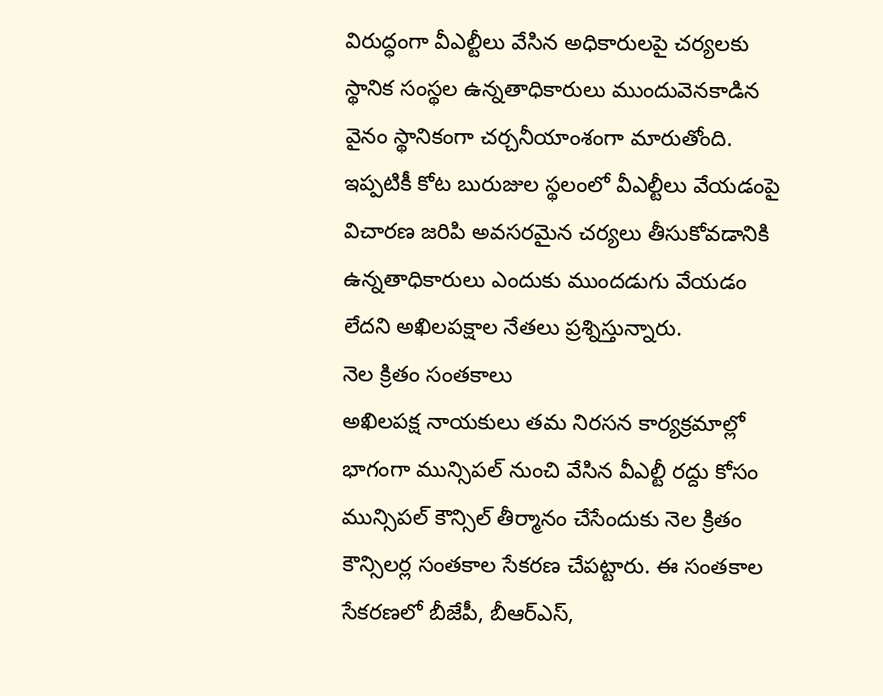విరుద్ధంగా వీఎల్టీలు వేసిన అధికారులపై చర్యలకు స్థానిక సంస్థల ఉన్నతాధికారులు ముందువెనకాడిన వైనం స్థానికంగా చర్చనీయాంశంగా మారుతోంది. ఇప్పటికీ కోట బురుజుల స్థలంలో వీఎల్టీలు వేయడంపై విచారణ జరిపి అవసరమైన చర్యలు తీసుకోవడానికి ఉన్నతాధికారులు ఎందుకు ముందడుగు వేయడం లేదని అఖిలపక్షాల నేతలు ప్రశ్నిస్తున్నారు.
నెల క్రితం సంతకాలు
అఖిలపక్ష నాయకులు తమ నిరసన కార్యక్రమాల్లో భాగంగా మున్సిపల్ నుంచి వేసిన వీఎల్టీ రద్దు కోసం మున్సిపల్ కౌన్సిల్ తీర్మానం చేసేందుకు నెల క్రితం కౌన్సిలర్ల సంతకాల సేకరణ చేపట్టారు. ఈ సంతకాల సేకరణలో బీజేపీ, బీఆర్ఎస్,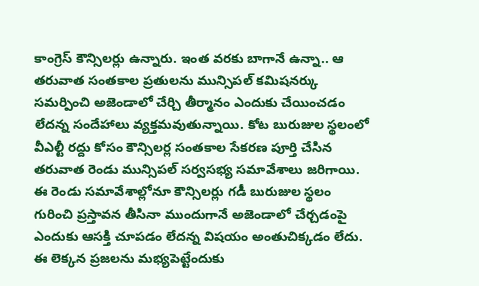కాంగ్రెస్ కౌన్సిలర్లు ఉన్నారు. ఇంత వరకు బాగానే ఉన్నా.. ఆ తరువాత సంతకాల ప్రతులను మున్సిపల్ కమిషనర్కు సమర్పించి అజెండాలో చేర్చి తీర్మానం ఎందుకు చేయించడం లేదన్న సందేహాలు వ్యక్తమవుతున్నాయి. కోట బురుజుల స్థలంలో వీఎల్టీ రద్దు కోసం కౌన్సిలర్ల సంతకాల సేకరణ పూర్తి చేసిన తరువాత రెండు మున్సిపల్ సర్వసభ్య సమావేశాలు జరిగాయి. ఈ రెండు సమావేశాల్లోనూ కౌన్సిలర్లు గడీ బురుజుల స్థలం గురించి ప్రస్తావన తీసినా ముందుగానే అజెండాలో చేర్చడంపై ఎందుకు ఆసక్తి చూపడం లేదన్న విషయం అంతుచిక్కడం లేదు. ఈ లెక్కన ప్రజలను మభ్యపెట్టేందుకు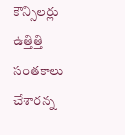కౌన్సిలర్లు ఉత్తిత్తి సంతకాలు చేశారన్న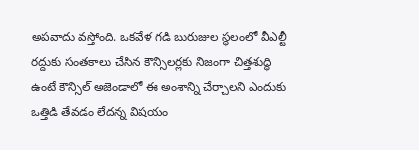అపవాదు వస్తోంది. ఒకవేళ గడి బురుజుల స్థలంలో వీఎల్టీ రద్దుకు సంతకాలు చేసిన కౌన్సిలర్లకు నిజంగా చిత్తశుద్ధి ఉంటే కౌన్సిల్ అజెండాలో ఈ అంశాన్ని చేర్చాలని ఎందుకు ఒత్తిడి తేవడం లేదన్న విషయం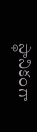స్థానికంగా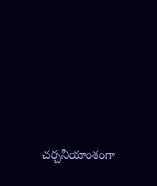చర్చనీయాంశంగా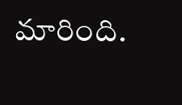మారింది.